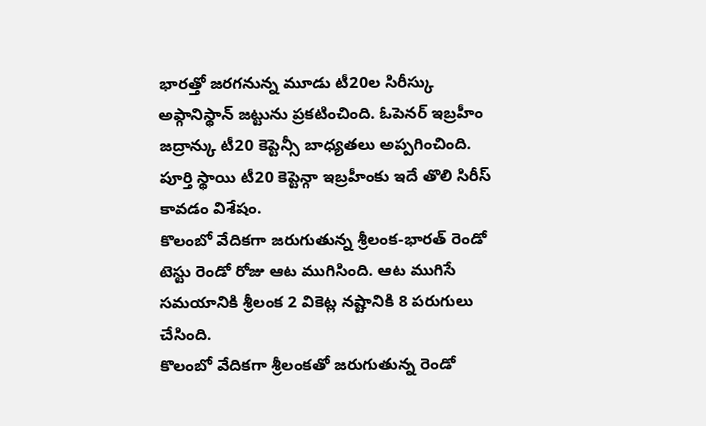భారత్తో జరగనున్న మూడు టీ20ల సిరీస్కు అఫ్గానిస్థాన్ జట్టును ప్రకటించింది. ఓపెనర్ ఇబ్రహీం జద్రాన్కు టీ20 కెప్టెన్సీ బాధ్యతలు అప్పగించింది. పూర్తి స్థాయి టీ20 కెప్టెన్గా ఇబ్రహీంకు ఇదే తొలి సిరీస్ కావడం విశేషం.
కొలంబో వేదికగా జరుగుతున్న శ్రీలంక-భారత్ రెండో టెస్టు రెండో రోజు ఆట ముగిసింది. ఆట ముగిసే సమయానికి శ్రీలంక 2 వికెట్ల నష్టానికి 8 పరుగులు చేసింది.
కొలంబో వేదికగా శ్రీలంకతో జరుగుతున్న రెండో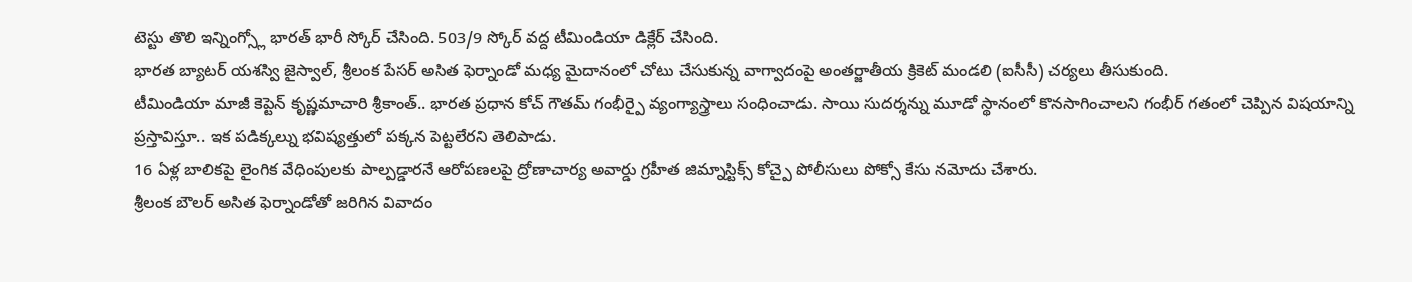టెస్టు తొలి ఇన్నింగ్స్లో భారత్ భారీ స్కోర్ చేసింది. 503/9 స్కోర్ వద్ద టీమిండియా డిక్లేర్ చేసింది.
భారత బ్యాటర్ యశస్వి జైస్వాల్, శ్రీలంక పేసర్ అసిత ఫెర్నాండో మధ్య మైదానంలో చోటు చేసుకున్న వాగ్వాదంపై అంతర్జాతీయ క్రికెట్ మండలి (ఐసీసీ) చర్యలు తీసుకుంది.
టీమిండియా మాజీ కెప్టెన్ కృష్ణమాచారి శ్రీకాంత్.. భారత ప్రధాన కోచ్ గౌతమ్ గంభీర్పై వ్యంగ్యాస్త్రాలు సంధించాడు. సాయి సుదర్శన్ను మూడో స్థానంలో కొనసాగించాలని గంభీర్ గతంలో చెప్పిన విషయాన్ని ప్రస్తావిస్తూ.. ఇక పడిక్కల్ను భవిష్యత్తులో పక్కన పెట్టలేరని తెలిపాడు.
16 ఏళ్ల బాలికపై లైంగిక వేధింపులకు పాల్పడ్డారనే ఆరోపణలపై ద్రోణాచార్య అవార్డు గ్రహీత జిమ్నాస్టిక్స్ కోచ్పై పోలీసులు పోక్సో కేసు నమోదు చేశారు.
శ్రీలంక బౌలర్ అసిత ఫెర్నాండోతో జరిగిన వివాదం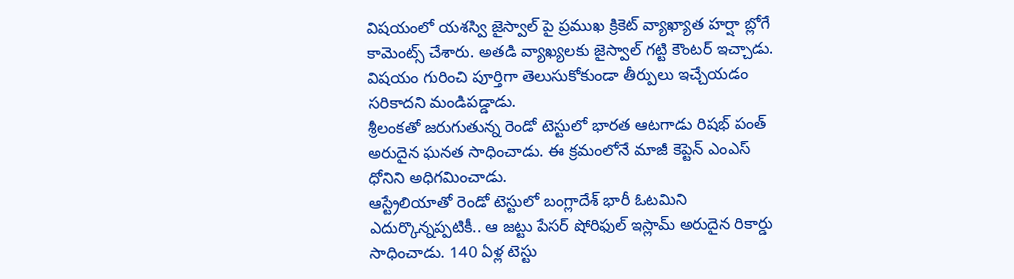విషయంలో యశస్వి జైస్వాల్ పై ప్రముఖ క్రికెట్ వ్యాఖ్యాత హర్షా బ్లోగే కామెంట్స్ చేశారు. అతడి వ్యాఖ్యలకు జైస్వాల్ గట్టి కౌంటర్ ఇచ్చాడు. విషయం గురించి పూర్తిగా తెలుసుకోకుండా తీర్పులు ఇచ్చేయడం సరికాదని మండిపడ్డాడు.
శ్రీలంకతో జరుగుతున్న రెండో టెస్టులో భారత ఆటగాడు రిషభ్ పంత్ అరుదైన ఘనత సాధించాడు. ఈ క్రమంలోనే మాజీ కెప్టెన్ ఎంఎస్ ధోనిని అధిగమించాడు.
ఆస్ట్రేలియాతో రెండో టెస్టులో బంగ్లాదేశ్ భారీ ఓటమిని ఎదుర్కొన్నప్పటికీ.. ఆ జట్టు పేసర్ షోరిఫుల్ ఇస్లామ్ అరుదైన రికార్డు సాధించాడు. 140 ఏళ్ల టెస్టు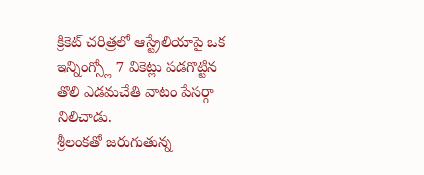క్రికెట్ చరిత్రలో ఆస్ట్రేలియాపై ఒక ఇన్నింగ్స్లో 7 వికెట్లు పడగొట్టిన తొలి ఎడమచేతి వాటం పేసర్గా నిలిచాడు.
శ్రీలంకతో జరుగుతున్న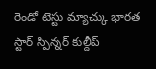రెండో టెస్టు మ్యాచ్కు భారత స్టార్ స్పిన్నర్ కుల్దీప్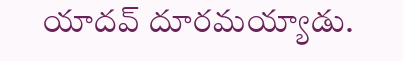యాదవ్ దూరమయ్యాడు.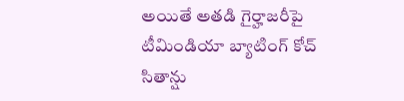అయితే అతడి గైర్హాజరీపై టీమిండియా బ్యాటింగ్ కోచ్ సితాన్షు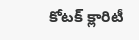కోటక్ క్లారిటీ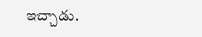ఇచ్చాడు.